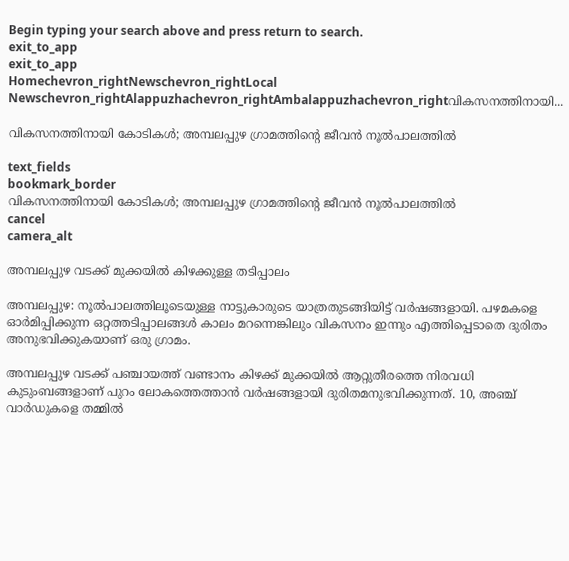Begin typing your search above and press return to search.
exit_to_app
exit_to_app
Homechevron_rightNewschevron_rightLocal Newschevron_rightAlappuzhachevron_rightAmbalappuzhachevron_rightവികസനത്തിനായി...

വികസനത്തിനായി കോടികള്‍; അമ്പലപ്പുഴ ഗ്രാമത്തിന്റെ ജീവന്‍ നൂല്‍പാലത്തില്‍

text_fields
bookmark_border
വികസനത്തിനായി കോടികള്‍; അമ്പലപ്പുഴ ഗ്രാമത്തിന്റെ ജീവന്‍ നൂല്‍പാലത്തില്‍
cancel
camera_alt

അമ്പലപ്പുഴ വടക്ക് മുക്കയില്‍ കിഴക്കുള്ള തടിപ്പാലം

അമ്പലപ്പുഴ: നൂൽപാലത്തിലൂടെയുള്ള നാട്ടുകാരുടെ യാത്രതുടങ്ങിയിട്ട് വര്‍ഷങ്ങളായി. പഴമകളെ ഓര്‍മിപ്പിക്കുന്ന ഒറ്റത്തടിപ്പാലങ്ങള്‍ കാലം മറന്നെങ്കിലും വികസനം ഇന്നും എത്തിപ്പെടാതെ ദുരിതം അനുഭവിക്കുകയാണ് ഒരു ഗ്രാമം.

അമ്പലപ്പുഴ വടക്ക് പഞ്ചായത്ത് വണ്ടാനം കിഴക്ക് മുക്കയിൽ ആറ്റുതീരത്തെ നിരവധി കുടുംബങ്ങളാണ് പുറം ലോകത്തെത്താൻ വർഷങ്ങളായി ദുരിതമനുഭവിക്കുന്നത്. 10, അഞ്ച് വാർഡുകളെ തമ്മിൽ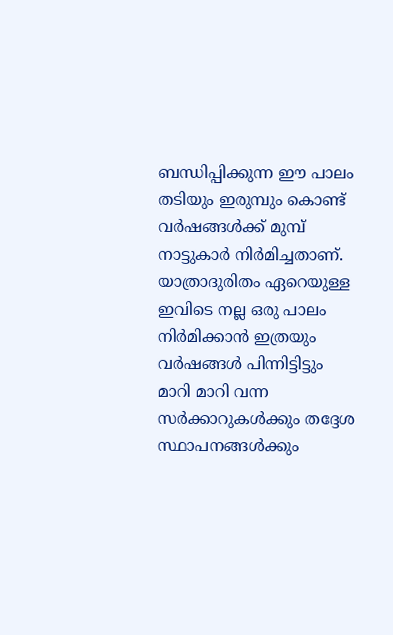ബന്ധിപ്പിക്കുന്ന ഈ പാലം തടിയും ഇരുമ്പും കൊണ്ട് വർഷങ്ങൾക്ക് മുമ്പ് നാട്ടുകാർ നിർമിച്ചതാണ്. യാത്രാദുരിതം ഏറെയുള്ള ഇവിടെ നല്ല ഒരു പാലം നിർമിക്കാൻ ഇത്രയും വർഷങ്ങൾ പിന്നിട്ടിട്ടും മാറി മാറി വന്ന സർക്കാറുകൾക്കും തദ്ദേശ സ്ഥാപനങ്ങൾക്കും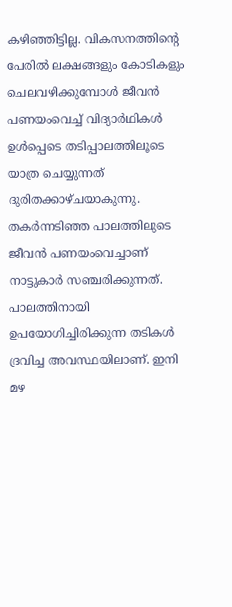കഴിഞ്ഞിട്ടില്ല. വികസനത്തിന്‍റെ പേരിൽ ലക്ഷങ്ങളും കോടികളും ചെലവഴിക്കുമ്പോൾ ജീവൻ പണയംവെച്ച് വിദ്യാർഥികൾ ഉൾപ്പെടെ തടിപ്പാലത്തിലൂടെ യാത്ര ചെയ്യുന്നത് ദുരിതക്കാഴ്ചയാകുന്നു. തകർന്നടിഞ്ഞ പാലത്തിലുടെ ജീവൻ പണയംവെച്ചാണ് നാട്ടുകാർ സഞ്ചരിക്കുന്നത്. പാലത്തിനായി ഉപയോഗിച്ചിരിക്കുന്ന തടികൾ ദ്രവിച്ച അവസ്ഥയിലാണ്. ഇനി മഴ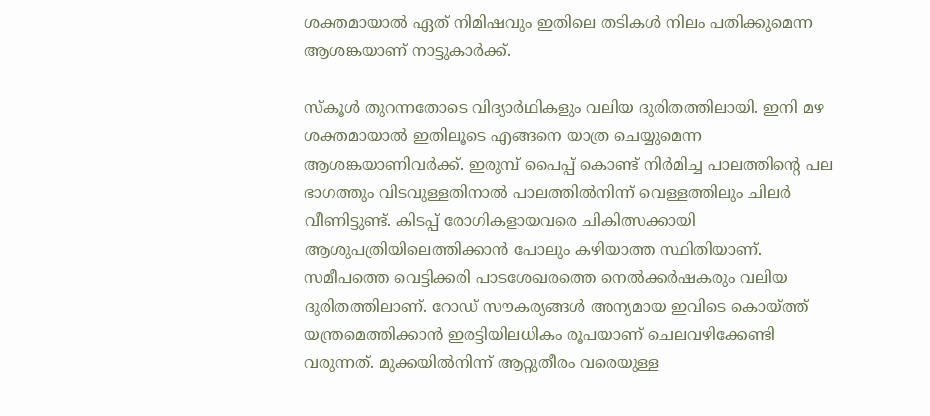ശക്തമായാൽ ഏത് നിമിഷവും ഇതിലെ തടികൾ നിലം പതിക്കുമെന്ന ആശങ്കയാണ് നാട്ടുകാർക്ക്.

സ്കൂൾ തുറന്നതോടെ വിദ്യാർഥികളും വലിയ ദുരിതത്തിലായി. ഇനി മഴ ശക്തമായാൽ ഇതിലൂടെ എങ്ങനെ യാത്ര ചെയ്യുമെന്ന ആശങ്കയാണിവർക്ക്. ഇരുമ്പ് പൈപ്പ് കൊണ്ട് നിർമിച്ച പാലത്തിന്റെ പല ഭാഗത്തും വിടവുള്ളതിനാൽ പാലത്തിൽനിന്ന് വെള്ളത്തിലും ചിലർ വീണിട്ടുണ്ട്. കിടപ്പ് രോഗികളായവരെ ചികിത്സക്കായി ആശുപത്രിയിലെത്തിക്കാൻ പോലും കഴിയാത്ത സ്ഥിതിയാണ്. സമീപത്തെ വെട്ടിക്കരി പാടശേഖരത്തെ നെൽക്കർഷകരും വലിയ ദുരിതത്തിലാണ്. റോഡ് സൗകര്യങ്ങള്‍ അന്യമായ ഇവിടെ കൊയ്ത്ത് യന്ത്രമെത്തിക്കാൻ ഇരട്ടിയിലധികം രൂപയാണ് ചെലവഴിക്കേണ്ടി വരുന്നത്. മുക്കയിൽനിന്ന് ആറ്റുതീരം വരെയുള്ള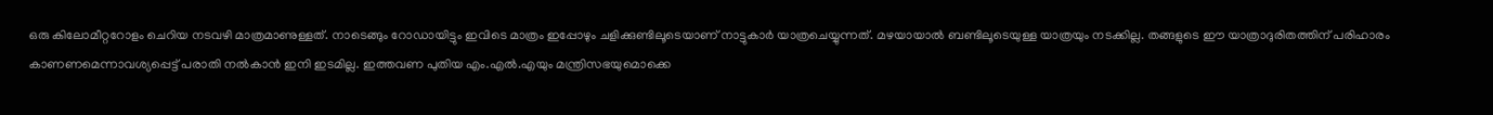ഒരു കിലോമീറ്ററോളം ചെറിയ നടവഴി മാത്രമാണുള്ളത്. നാടെങ്ങും റോഡായിട്ടും ഇവിടെ മാത്രം ഇപ്പോഴും ചളിക്കുണ്ടിലൂടെയാണ് നാട്ടുകാര്‍ യാത്രചെയ്യുന്നത്. മഴയായാൽ ബണ്ടിലൂടെയുള്ള യാത്രയും നടക്കില്ല. തങ്ങളുടെ ഈ യാത്രാദുരിതത്തിന് പരിഹാരം കാണണമെന്നാവശ്യപ്പെട്ട് പരാതി നൽകാൻ ഇനി ഇടമില്ല. ഇത്തവണ പുതിയ എം.എൽ.എയും മന്ത്രിസഭയുമൊക്കെ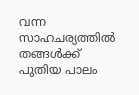വന്ന സാഹചര്യത്തിൽ തങ്ങൾക്ക് പുതിയ പാലം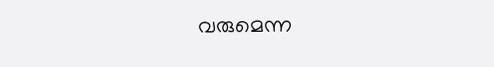വരുമെന്ന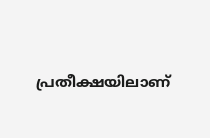പ്രതീക്ഷയിലാണ്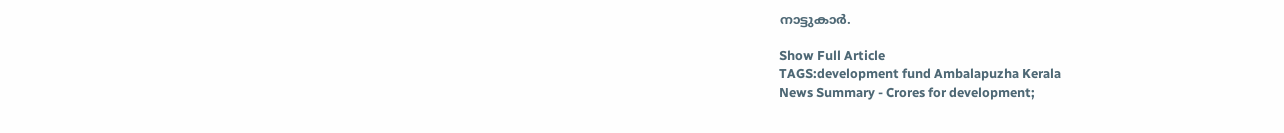നാട്ടുകാർ.

Show Full Article
TAGS:development fund Ambalapuzha Kerala
News Summary - Crores for development;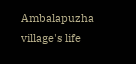Ambalapuzha village's life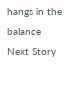hangs in the balance
Next Story